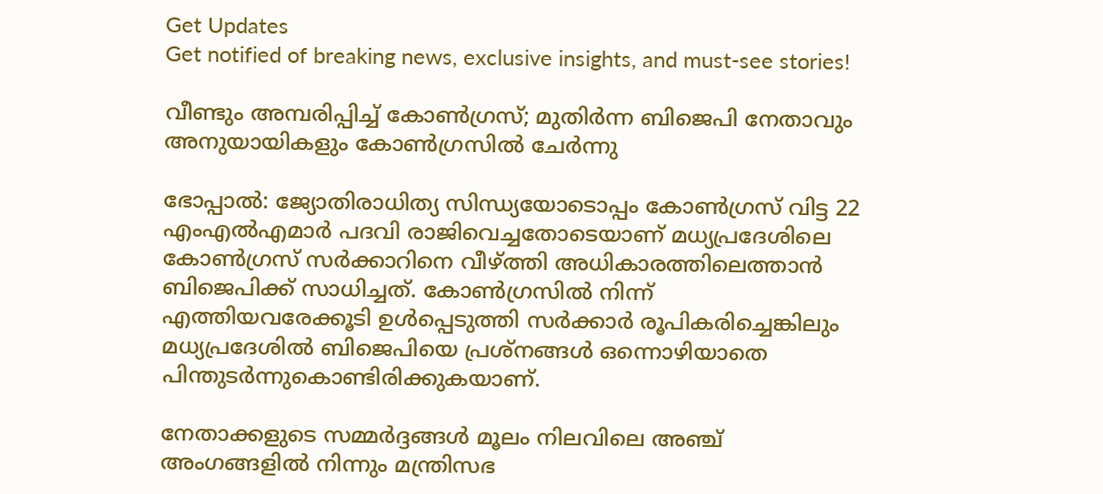Get Updates
Get notified of breaking news, exclusive insights, and must-see stories!

വീണ്ടും അമ്പരിപ്പിച്ച് കോണ്‍ഗ്രസ്; മുതിര്‍ന്ന ബിജെപി നേതാവും അനുയായികളും കോണ്‍ഗ്രസില്‍ ചേര്‍ന്നു

ഭോപ്പാല്‍: ജ്യോതിരാധിത്യ സിന്ധ്യയോടൊപ്പം കോണ്‍ഗ്രസ് വിട്ട 22 എംഎല്‍എമാര്‍ പദവി രാജിവെച്ചതോടെയാണ് മധ്യപ്രദേശിലെ കോണ്‍ഗ്രസ് സര്‍ക്കാറിനെ വീഴ്ത്തി അധികാരത്തിലെത്താന്‍ ബിജെപിക്ക് സാധിച്ചത്. കോണ്‍ഗ്രസില്‍ നിന്ന് എത്തിയവരേക്കൂടി ഉള്‍പ്പെടുത്തി സര്‍ക്കാര്‍ രൂപികരിച്ചെങ്കിലും മധ്യപ്രദേശില്‍ ബിജെപിയെ പ്രശ്നങ്ങള്‍ ഒന്നൊഴിയാതെ പിന്തുടര്‍ന്നുകൊണ്ടിരിക്കുകയാണ്.

നേതാക്കളുടെ സമ്മര്‍ദ്ദങ്ങള്‍ മൂലം നിലവിലെ അഞ്ച് അംഗങ്ങളില്‍ നിന്നും മന്ത്രിസഭ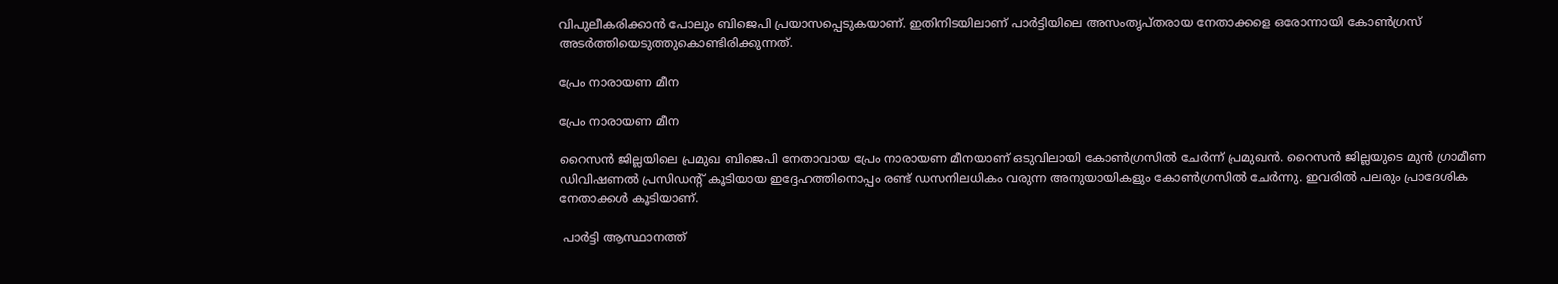വിപുലീകരിക്കാന്‍ പോലും ബിജെപി പ്രയാസപ്പെടുകയാണ്. ഇതിനിടയിലാണ് പാര്‍ട്ടിയിലെ അസംതൃപ്തരായ നേതാക്കളെ ഒരോന്നായി കോണ്‍ഗ്രസ് അടര്‍ത്തിയെടുത്തുകൊണ്ടിരിക്കുന്നത്.

പ്രേം നാരായണ മീന

പ്രേം നാരായണ മീന

റൈസന്‍ ജില്ലയിലെ പ്രമുഖ ബിജെപി നേതാവായ പ്രേം നാരായണ മീനയാണ് ഒടുവിലായി കോണ്‍ഗ്രസില്‍ ചേര്‍ന്ന് പ്രമുഖന്‍. റൈസൻ ജില്ലയുടെ മുൻ ഗ്രാമീണ ഡിവിഷണൽ പ്രസിഡന്‍റ് കൂടിയായ ഇദ്ദേഹത്തിനൊപ്പം രണ്ട് ഡസനിലധികം വരുന്ന അനുയായികളും കോണ്‍ഗ്രസില്‍ ചേര്‍ന്നു. ഇവരില്‍ പലരും പ്രാദേശിക നേതാക്കള്‍ കൂടിയാണ്.

 പാര്‍ട്ടി ആസ്ഥാനത്ത്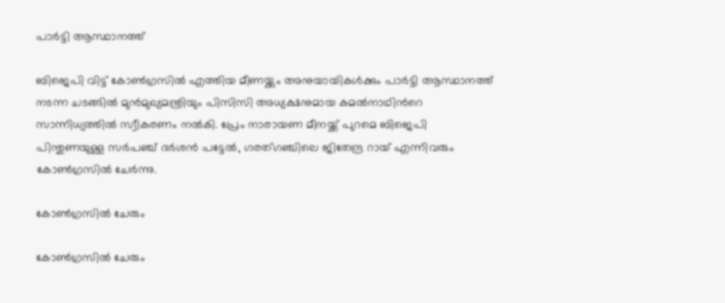പാര്‍ട്ടി ആസ്ഥാനത്ത്

ബിജെപി വിട്ട് കോണ്‍ഗ്രസില്‍ എത്തിയ മീണയ്ക്കും അനുയായികള്‍ക്കും പാര്‍ട്ടി ആസ്ഥാനത്ത് നടന്ന ചടങ്ങില്‍ മുന്‍മുഖ്യമന്ത്രിയും പിസിസി അധ്യക്ഷനുമായ കമല്‍നാഥിന്‍റെ സാന്നിധ്യത്തില്‍ സ്വീകരണം നല്‍കി. പ്രേം നാരായണ മീനയ്ക്ക് പുറമെ ബിജെപി പിന്തുണയുള്ള സർപഞ്ച് ദർശൻ പട്ടേൽ, ഗരത്ഗഞ്ചിലെ ജിതേന്ദ്ര റായ് എന്നിവരും കോൺഗ്രസിൽ ചേർന്നു.

കോണ്‍ഗ്രസില്‍ ചേരും

കോണ്‍ഗ്രസില്‍ ചേരും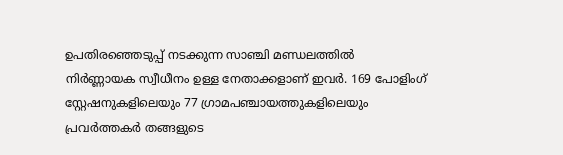ഉപതിരഞ്ഞെടുപ്പ് നടക്കുന്ന സാഞ്ചി മണ്ഡലത്തില്‍
നിര്‍ണ്ണായക സ്വീധീനം ഉള്ള നേതാക്കളാണ് ഇവര്‍. 169 പോളിംഗ് സ്റ്റേഷനുകളിലെയും 77 ഗ്രാമപഞ്ചായത്തുകളിലെയും പ്രവര്‍ത്തകര്‍ തങ്ങളുടെ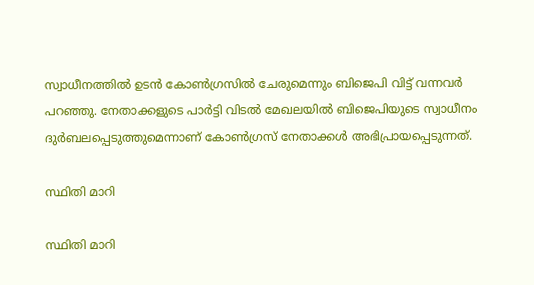സ്വാധീനത്തില്‍ ഉടന്‍ കോണ്‍ഗ്രസില്‍ ചേരുമെന്നും ബിജെപി വിട്ട് വന്നവര്‍ പറഞ്ഞു. നേതാക്കളുടെ പാര്‍ട്ടി വിടല്‍ മേഖലയില്‍ ബിജെപിയുടെ സ്വാധീനം ദുര്‍ബലപ്പെടുത്തുമെന്നാണ് കോണ്‍ഗ്രസ് നേതാക്കള്‍ അഭിപ്രായപ്പെടുന്നത്.

സ്ഥിതി മാറി

സ്ഥിതി മാറി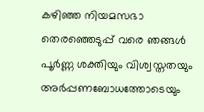കഴിഞ്ഞ നിയമസഭാ തെരഞ്ഞെടുപ്പ് വരെ ഞങ്ങൾ പൂർണ്ണ ശക്തിയും വിശ്വസ്തതയും അർപ്പണബോധത്തോടെയും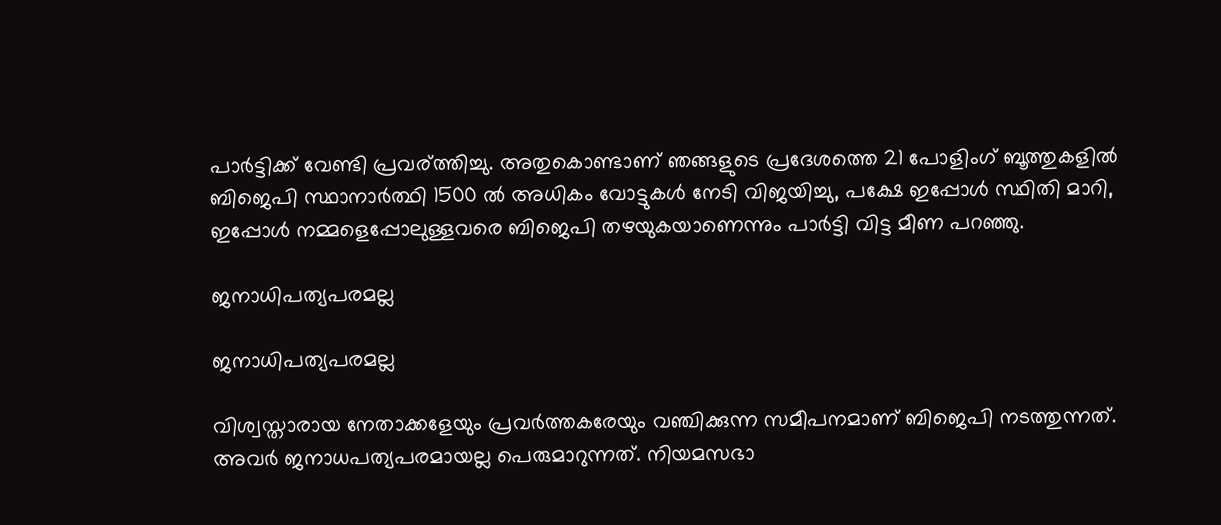പാർട്ടിക്ക് വേണ്ടി പ്രവര്ത്തിച്ചു. അതുകൊണ്ടാണ് ഞങ്ങളുടെ പ്രദേശത്തെ 21 പോളിംഗ് ബൂത്തുകളിൽ ബിജെപി സ്ഥാനാർത്ഥി 1500 ൽ അധികം വോട്ടുകൾ നേടി വിജയിച്ചു, പക്ഷേ ഇപ്പോൾ സ്ഥിതി മാറി, ഇപ്പോൾ നമ്മളെപ്പോലുള്ളവരെ ബിജെപി തഴയുകയാണെന്നും പാര്‍ട്ടി വിട്ട മീണ പറഞ്ഞു.

ജനാധിപത്യപരമല്ല

ജനാധിപത്യപരമല്ല

വിശ്വസ്താരായ നേതാക്കളേയും പ്രവര്‍ത്തകരേയും വഞ്ചിക്കുന്ന സമീപനമാണ് ബിജെപി നടത്തുന്നത്. അവര്‍ ജനാധപത്യപരമായല്ല പെരുമാറുന്നത്. നിയമസഭാ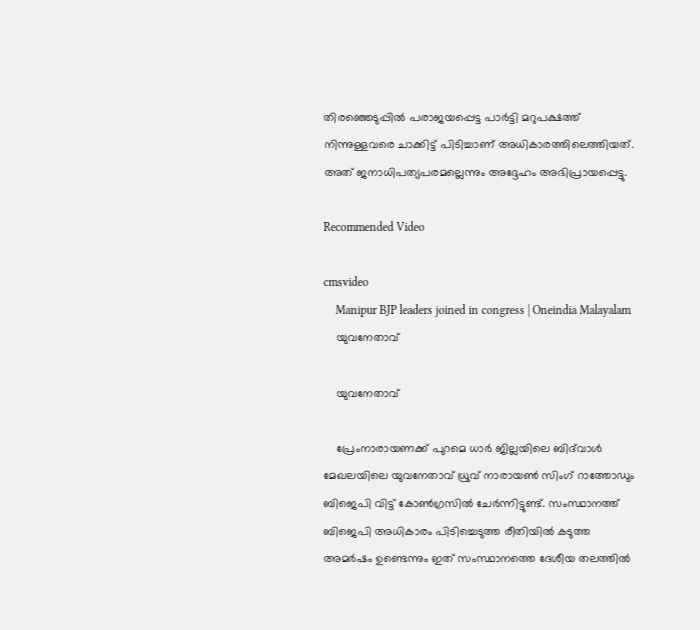തിരഞ്ഞെടുപ്പില്‍ പരാജയപ്പെട്ട പാര്‍ട്ടി മറുപക്ഷത്ത് നിന്നുള്ളവരെ ചാക്കിട്ട് പിടിച്ചാണ് അധികാരത്തിലെത്തിയത്. അത് ജനാധിപത്യപരമല്ലെന്നും അദ്ദേഹം അഭിപ്രായപ്പെട്ടു.

Recommended Video

cmsvideo
    Manipur BJP leaders joined in congress | Oneindia Malayalam
    യുവനേതാവ്

    യുവനേതാവ്

    പ്രേംനാരായണക്ക് പുറമെ ധാർ ജില്ലയിലെ ബിദ്‌വാൾ മേഖലയിലെ യുവനേതാവ് ധ്രുവ് നാരായൺ സിംഗ് റാത്തോഡും ബിജെപി വിട്ട് കോണ്‍ഗ്രസില്‍ ചേര്‍ന്നിട്ടുണ്ട്. സംസ്ഥാനത്ത് ബിജെപി അധികാരം പിടിച്ചെടുത്ത രീതിയില്‍ കടുത്ത അമര്‍ഷം ഉണ്ടെന്നും ഇത് സംസ്ഥാനത്തെ ദേശീയ തലത്തില്‍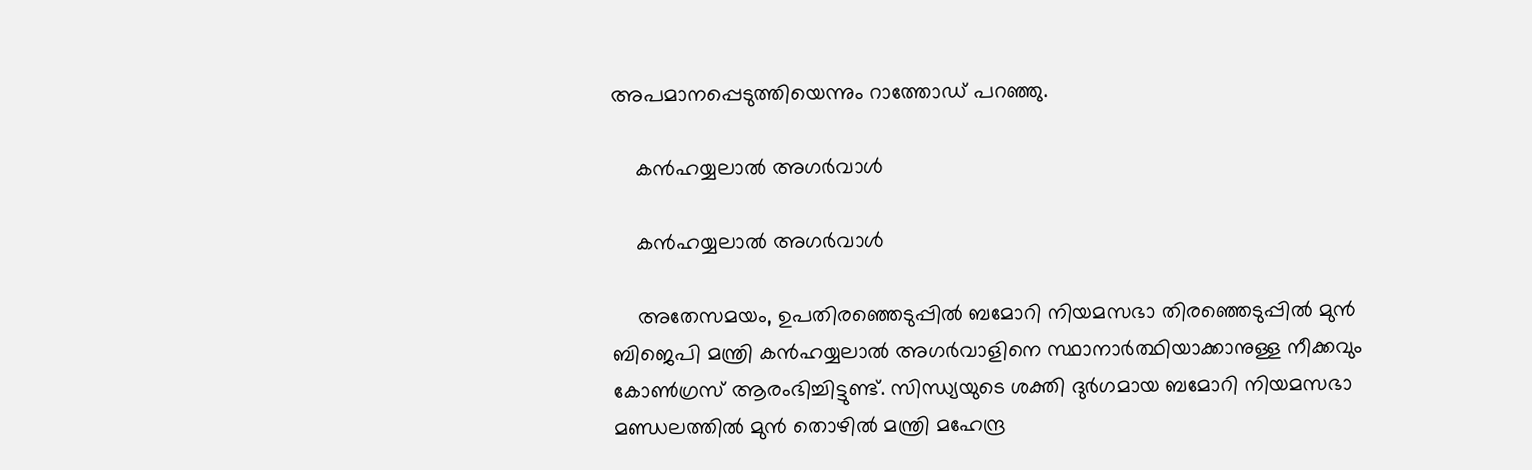അപമാനപ്പെടുത്തിയെന്നും റാത്തോഡ് പറഞ്ഞു.

    കന്‍ഹയ്യലാല്‍ അഗര്‍വാള്‍

    കന്‍ഹയ്യലാല്‍ അഗര്‍വാള്‍

    അതേസമയം, ഉപതിരഞ്ഞെടുപ്പില്‍ ബമോറി നിയമസഭാ തിരഞ്ഞെടുപ്പില്‍ മുന്‍ ബിജെപി മന്ത്രി കന്‍ഹയ്യലാല്‍ അഗര്‍വാളിനെ സ്ഥാനാര്‍ത്ഥിയാക്കാനുള്ള നീക്കവും കോണ്‍ഗ്രസ് ആരംഭിച്ചിട്ടുണ്ട്. സിന്ധ്യയുടെ ശക്തി ദുര്‍ഗമായ ബമോറി നിയമസഭാ മണ്ഡലത്തില്‍ മുൻ തൊഴിൽ മന്ത്രി മഹേന്ദ്ര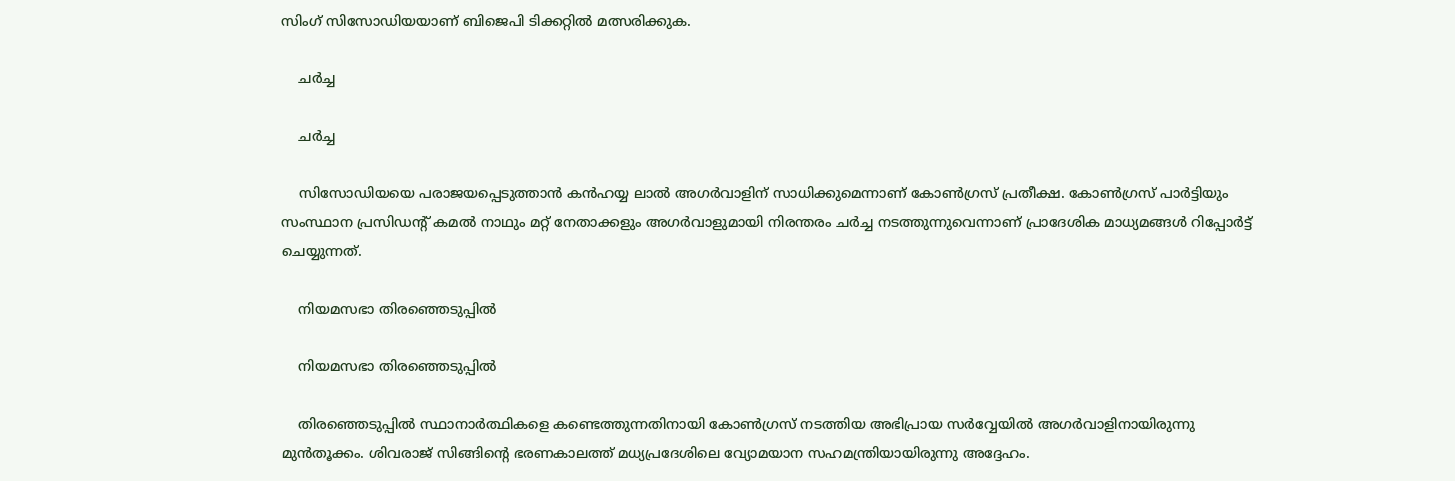സിംഗ് സിസോഡിയയാണ് ബിജെപി ടിക്കറ്റില്‍ മത്സരിക്കുക.

    ചര്‍ച്ച

    ചര്‍ച്ച

    സിസോഡിയയെ പരാജയപ്പെടുത്താന്‍ കൻഹയ്യ ലാൽ അഗർവാളിന് സാധിക്കുമെന്നാണ് കോണ്‍ഗ്രസ് പ്രതീക്ഷ. കോൺഗ്രസ് പാർട്ടിയും സംസ്ഥാന പ്രസിഡന്റ് കമൽ നാഥും മറ്റ് നേതാക്കളും അഗര്‍വാളുമായി നിരന്തരം ചര്‍ച്ച നടത്തുന്നുവെന്നാണ് പ്രാദേശിക മാധ്യമങ്ങള്‍ റിപ്പോര്‍ട്ട് ചെയ്യുന്നത്.

    നിയമസഭാ തിരഞ്ഞെടുപ്പില്‍

    നിയമസഭാ തിരഞ്ഞെടുപ്പില്‍

    തിരഞ്ഞെടുപ്പില്‍ സ്ഥാനാര്‍ത്ഥികളെ കണ്ടെത്തുന്നതിനായി കോണ്‍ഗ്രസ് നടത്തിയ അഭിപ്രായ സര്‍വ്വേയില്‍ അഗര്‍വാളിനായിരുന്നു മുന്‍തൂക്കം. ശിവരാജ് സിങ്ങിന്റെ ഭരണകാലത്ത് മധ്യപ്രദേശിലെ വ്യോമയാന സഹമന്ത്രിയായിരുന്നു അദ്ദേഹം.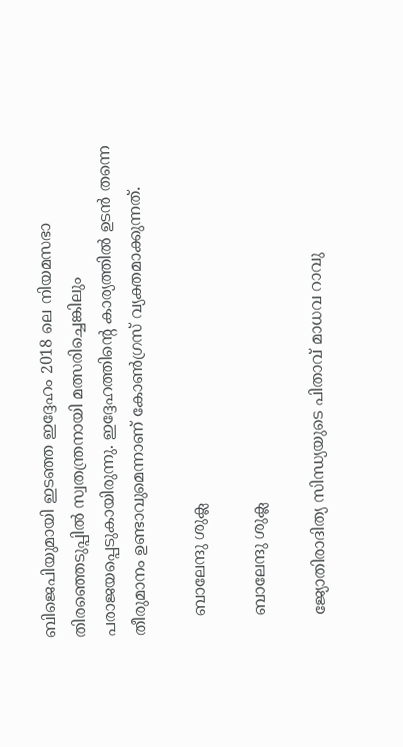ബിജെപിയുമായി ഇടഞ്ഞ ഇദ്ദേഹം 2018 ലെ നിയമസഭാ തിരഞ്ഞെടുപ്പില്‍ സ്വതന്ത്രനായി മത്സരിച്ചെങ്കിലും പരാജയപ്പെടുകായിരുന്നു. ഇദ്ദേഹത്തിന്‍റെ കാര്യത്തില്‍ ഉടന്‍ തന്നെ തീരുമാനം ഉണ്ടാവുമെന്നാണ് കോണ്‍ഗ്രസ് വ്യക്തമാക്കുന്നത്.

    ബാലേന്ദു ശുക്ല

    ബാലേന്ദു ശുക്ല

    ജ്യോതിരാദിത്യ സിന്ധ്യയുടെ പിതാവ് മാധവ റാവു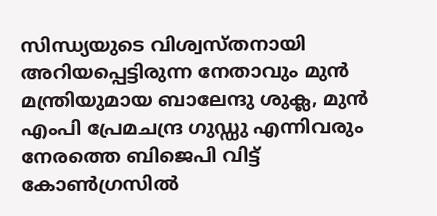സിന്ധ്യയുടെ വിശ്വസ്തനായി അറിയപ്പെട്ടിരുന്ന നേതാവും മുന്‍ മന്ത്രിയുമായ ബാലേന്ദു ശുക്ല, മുന്‍ എംപി പ്രേമചന്ദ്ര ഗുഡ്ഡു എന്നിവരും നേരത്തെ ബിജെപി വിട്ട് കോണ്‍ഗ്രസില്‍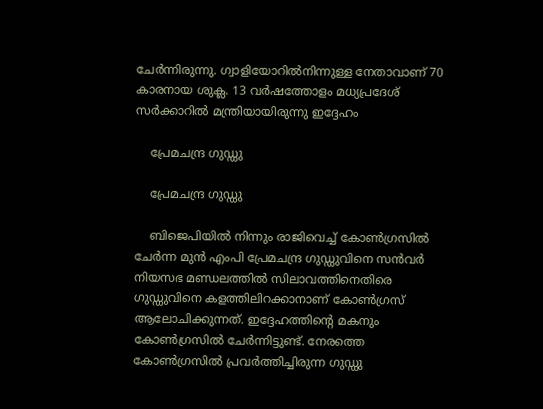ചേര്‍ന്നിരുന്നു. ഗ്വാളിയോറില്‍നിന്നുള്ള നേതാവാണ് 70 കാരനായ ശുക്ല. 13 വര്‍ഷത്തോളം മധ്യപ്രദേശ് സര്‍ക്കാറില്‍ മന്ത്രിയായിരുന്നു ഇദ്ദേഹം

    പ്രേമചന്ദ്ര ഗുഡ്ഡു

    പ്രേമചന്ദ്ര ഗുഡ്ഡു

    ബിജെപിയില്‍ നിന്നും രാജിവെച്ച് കോണ്‍ഗ്രസില്‍ ചേര്‍ന്ന മുന്‍ എംപി പ്രേമചന്ദ്ര ഗുഡ്ഡുവിനെ സന്‍വര്‍ നിയസഭ മണ്ഡലത്തില്‍ സിലാവത്തിനെതിരെ ഗുഡ്ഡുവിനെ കളത്തിലിറക്കാനാണ് കോണ്‍ഗ്രസ് ആലോചിക്കുന്നത്. ഇദ്ദേഹത്തിന്‍റെ മകനും കോണ്‍ഗ്രസില്‍ ചേര്‍ന്നിട്ടുണ്ട്. നേരത്തെ കോണ്‍ഗ്രസില്‍ പ്രവര്‍ത്തിച്ചിരുന്ന ഗുഡ്ഡു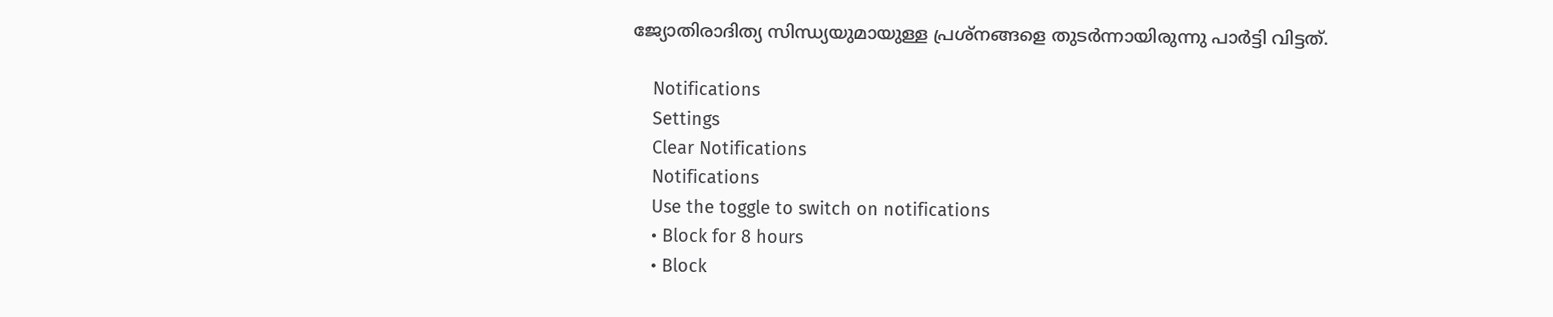ജ്യോതിരാദിത്യ സിന്ധ്യയുമായുള്ള പ്രശ്നങ്ങളെ തുടര്‍ന്നായിരുന്നു പാര്‍ട്ടി വിട്ടത്.

    Notifications
    Settings
    Clear Notifications
    Notifications
    Use the toggle to switch on notifications
    • Block for 8 hours
    • Block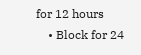for 12 hours
    • Block for 24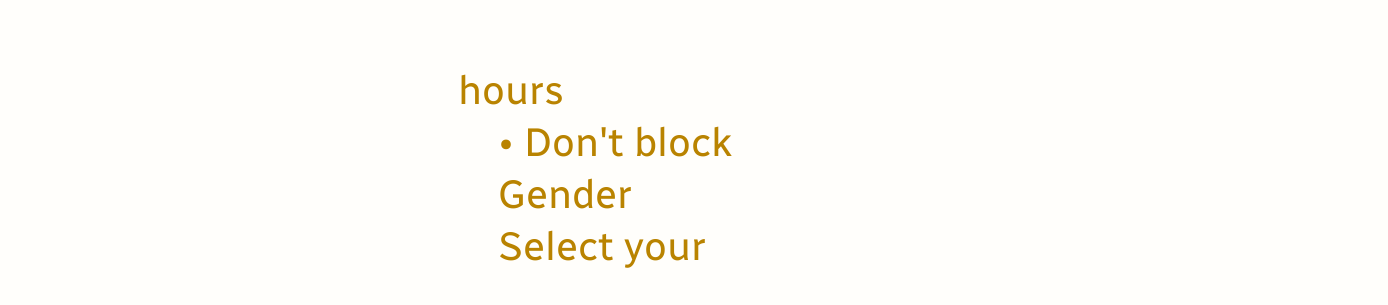hours
    • Don't block
    Gender
    Select your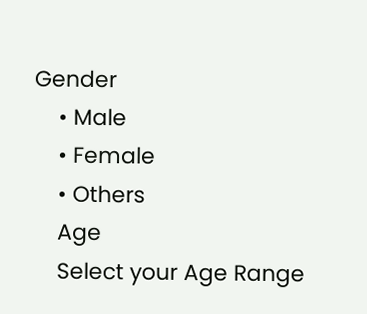Gender
    • Male
    • Female
    • Others
    Age
    Select your Age Range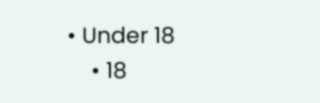• Under 18
    • 18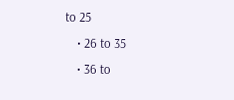to 25
    • 26 to 35
    • 36 to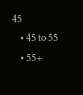45
    • 45 to 55
    • 55+